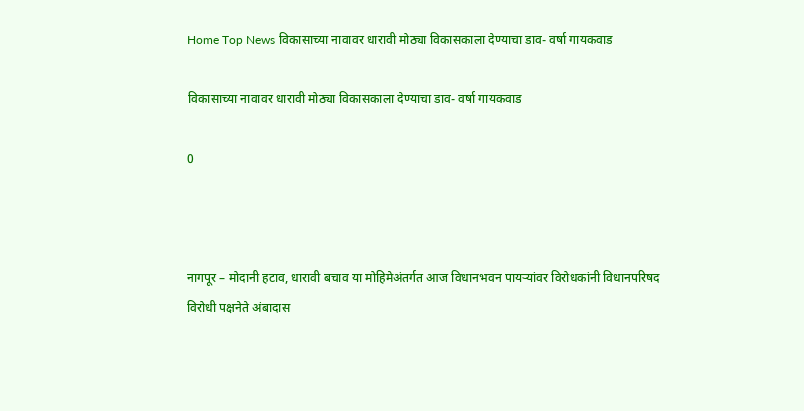Home Top News विकासाच्या नावावर धारावी मोठ्या विकासकाला देण्याचा डाव- वर्षा गायकवाड

विकासाच्या नावावर धारावी मोठ्या विकासकाला देण्याचा डाव- वर्षा गायकवाड

0



नागपूर – मोदानी हटाव, धारावी बचाव या मोहिमेअंतर्गत आज विधानभवन पायऱ्यांवर विरोधकांनी विधानपरिषद विरोधी पक्षनेते अंबादास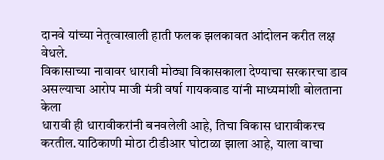दानवे यांच्या नेतृत्वाखाली हाती फलक झलकावत आंदोलन करीत लक्ष वेधले.
विकासाच्या नावावर धारावी मोठ्या विकासकाला देण्याचा सरकारचा डाव असल्याचा आरोप माजी मंत्री वर्षा गायकवाड यांनी माध्यमांशी बोलताना केला
धारावी ही धारावीकरांनी बनवलेली आहे, तिचा विकास धारावीकरच करतील.याठिकाणी मोठा टीडीआर घोटाळा झाला आहे, याला वाचा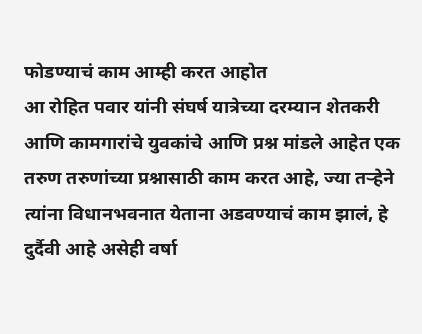फोडण्याचं काम आम्ही करत आहोत
आ रोहित पवार यांनी संघर्ष यात्रेच्या दरम्यान शेतकरी आणि कामगारांचे युवकांचे आणि प्रश्न मांडले आहेत एक तरुण तरुणांच्या प्रश्नासाठी काम करत आहे, ज्या तऱ्हेने त्यांना विधानभवनात येताना अडवण्याचं काम झालं, हे दुर्दैवी आहे असेही वर्षा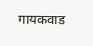गायकवाड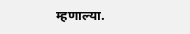म्हणाल्या.